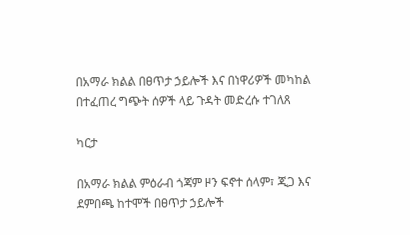በአማራ ክልል በፀጥታ ኃይሎች እና በነዋሪዎች መካከል በተፈጠረ ግጭት ሰዎች ላይ ጉዳት መድረሱ ተገለጸ

ካርታ

በአማራ ክልል ምዕራብ ጎጃም ዞን ፍኖተ ሰላም፣ ጂጋ እና ደምበጫ ከተሞች በፀጥታ ኃይሎች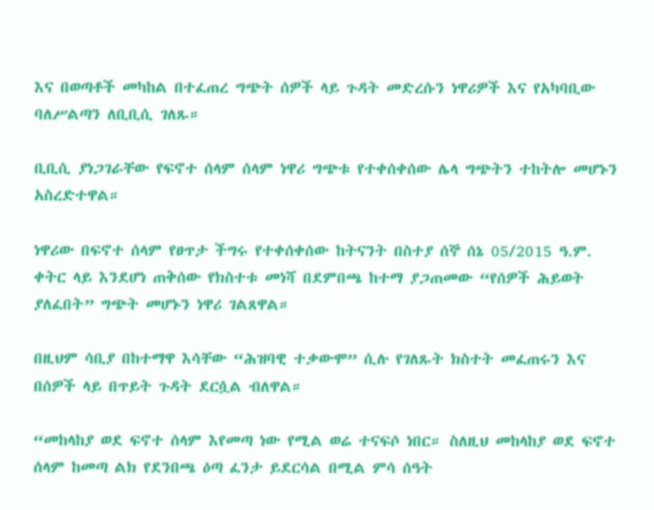እና በወጣቶች መካከል በተፈጠረ ግጭት ሰዎች ላይ ጉዳት መድረሱን ነዋሪዎች እና የአካባቢው ባለሥልጣን ለቢቢሲ ገለጹ።

ቢቢሲ ያነጋገራቸው የፍኖተ ሰላም ሰላም ነዋሪ ግጭቱ የተቀሰቀሰው ሌላ ግጭትን ተከትሎ መሆኑን አስረድተዋል።

ነዋሪው በፍኖተ ሰላም የፀጥታ ችግሩ የተቀሰቀሰው ከትናንት በስተያ ሰኞ ሰኔ 05/2015 ዓ.ም. ቀትር ላይ እንደሆነ ጠቅሰው የክስተቱ መነሻ በደምበጫ ከተማ ያጋጠመው “የሰዎች ሕይወት ያለፈበት” ግጭት መሆኑን ነዋሪ ገልጸዋል።

በዚህም ሳቢያ በከተማዋ እሳቸው “ሕዝባዊ ተቃውሞ” ሲሉ የገለጹት ክስተት መፈጠሩን እና በሰዎች ላይ በጥይት ጉዳት ደርሷል ብለዋል።

“መከላከያ ወደ ፍኖተ ሰላም እየመጣ ነው የሚል ወሬ ተናፍሶ ነበር። ስለዚህ መከላከያ ወደ ፍኖተ ሰላም ከመጣ ልክ የደንበጫ ዕጣ ፈንታ ይደርሳል በሚል ምሳ ሰዓት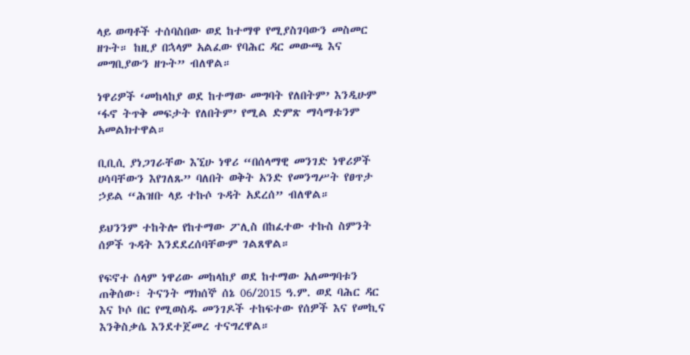ላይ ወጣቶች ተሰባስበው ወደ ከተማዋ የሚያስገባውን መስመር ዘጉት። ከዚያ በኋላም አልፈው የባሕር ዳር መውጫ እና መግቢያውን ዘጉት” ብለዋል።

ነዋሪዎች ‘መከላከያ ወደ ከተማው መግባት የለበትም’ እንዲሁም ‘ፋኖ ትጥቅ መፍታት የለበትም’ የሚል ድምጽ ማሳማቱንም አመልክተዋል።

ቢቢሲ ያነጋገራቸው እኚሁ ነዋሪ “በሰላማዊ መንገድ ነዋሪዎች ሀሳባቸውን እየገለጹ” ባለበት ወቅት አንድ የመንግሥት የፀጥታ ኃይል “ሕዝቡ ላይ ተኩሶ ጉዳት አደረሰ” ብለዋል።

ይህንንም ተከትሎ የከተማው ፖሊስ በከፈተው ተኩስ ስምንት ሰዎች ጉዳት እንደደረሰባቸውም ገልጸዋል።

የፍኖተ ሰላም ነዋሪው መከላከያ ወደ ከተማው አለመግባቱን ጠቅሰው፣ ትናንት ማክሰኞ ሰኔ 06/2015 ዓ.ም. ወደ ባሕር ዳር እና ኮሶ በር የሚወስዱ መንገዶች ተከፍተው የሰዎች እና የመኪና እንቅስቃሴ እንደተጀመረ ተናግረዋል።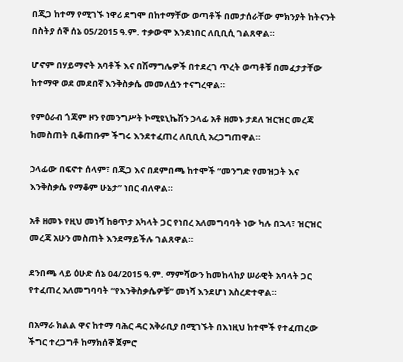በጂጋ ከተማ የሚገኙ ነዋሪ ደግሞ በከተማቸው ወጣቶች በመታሰራቸው ምክንያት ከትናንት በስትያ ሰኞ ሰኔ 05/2015 ዓ.ም. ተቃውሞ እንደነበር ለቢቢሲ ገልጸዋል።

ሆኖም በሃይማኖት አባቶች እና በሽማግሌዎች በተደረገ ጥረት ወጣቶቹ በመፈታታቸው ከተማዋ ወደ መደበኛ እንቅስቃሴ መመለሷን ተናግረዋል።

የምዕራብ ጎጃም ዞን የመንግሥት ኮሚዩኒኬሽን ኃላፊ አቶ ዘመኑ ታደለ ዝርዝር መረጃ ከመስጠት ቢቆጠቡም ችግሩ እንደተፈጠረ ለቢቢሲ አረጋግጠዋል።

ኃላፊው በፍኖተ ሰላም፣ በጂጋ እና በደምበጫ ከተሞች “መንግድ የመዝጋት እና እንቅስቃሴ የማቆም ሁኔታ” ነበር ብለዋል።

አቶ ዘመኑ የዚህ መነሻ ከፀጥታ አካላት ጋር የነበረ አለመግባባት ነው ካሉ በኋላ፣ ዝርዝር መረጃ አሁን መስጠት እንደማይችሉ ገልጸዋል።

ደንበጫ ላይ ዕሁድ ሰኔ 04/2015 ዓ.ም. ማምሻውን ከመከላከያ ሠራዊት አባላት ጋር የተፈጠረ አለመግባባት “የእንቅስቃሴዎቹ” መነሻ እንደሆነ አስረድተዋል።

በአማራ ክልል ዋና ከተማ ባሕር ዳር አቅራቢያ በሚገኙት በእነዚህ ከተሞች የተፈጠረው ችግር ተረጋግቶ ከማክሰኞ ጀምሮ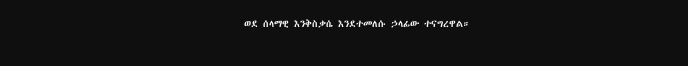ወደ ሰላማዊ እንቅስቃሴ እንደተመለሱ ኃላፊው ተናግረዋል።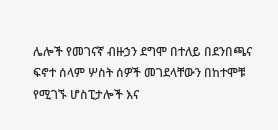ሌሎች የመገናኛ ብዙኃን ደግሞ በተለይ በደንበጫና ፍኖተ ሰላም ሦስት ሰዎች መገደላቸውን በከተሞቹ የሚገኙ ሆስፒታሎች እና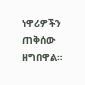ነዋሪዎችን ጠቅሰው ዘግበዋል።